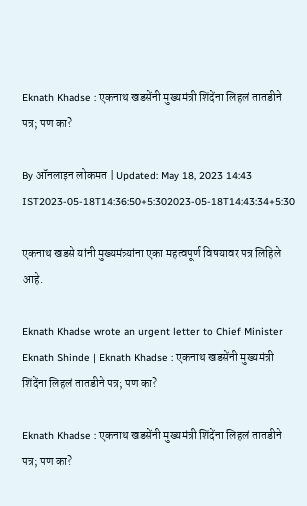Eknath Khadse : एकनाथ खडसेंनी मुख्यमंत्री शिंदेंना लिहलं तातडीने पत्र; पण का?

By ऑनलाइन लोकमत | Updated: May 18, 2023 14:43 IST2023-05-18T14:36:50+5:302023-05-18T14:43:34+5:30

एकनाथ खडसे यांनी मुख्यमंत्र्यांना एका महत्वपूर्ण विषयावर पत्र लिहिले आहे.

Eknath Khadse wrote an urgent letter to Chief Minister Eknath Shinde | Eknath Khadse : एकनाथ खडसेंनी मुख्यमंत्री शिंदेंना लिहलं तातडीने पत्र; पण का?

Eknath Khadse : एकनाथ खडसेंनी मुख्यमंत्री शिंदेंना लिहलं तातडीने पत्र; पण का?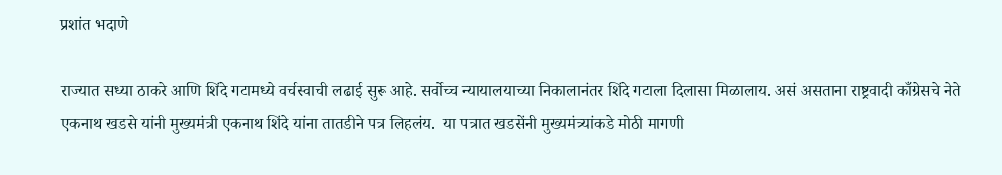प्रशांत भदाणे

राज्यात सध्या ठाकरे आणि शिंदे गटामध्ये वर्चस्वाची लढाई सुरू आहे. सर्वोच्च न्यायालयाच्या निकालानंतर शिंदे गटाला दिलासा मिळालाय. असं असताना राष्ट्रवादी काँग्रेसचे नेते एकनाथ खडसे यांनी मुख्यमंत्री एकनाथ शिंदे यांना तातडीने पत्र लिहलंय.  या पत्रात खडसेंनी मुख्यमंत्र्यांकडे मोठी मागणी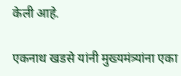केली आहे.

एकनाथ खडसे यांनी मुख्यमंत्र्यांना एका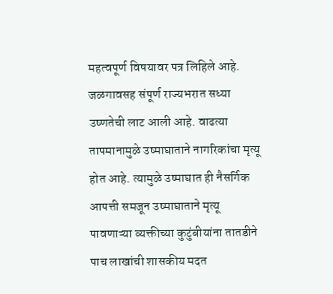महत्वपूर्ण विषयावर पत्र लिहिले आहे. जळगावसह संपूर्ण राज्यभरात सध्या उष्णतेची लाट आली आहे. वाढत्या तापमानामुळे उष्माघाताने नागरिकांचा मृत्यू होत आहे. त्यामुळे उष्माघात ही नैसर्गिक आपत्ती समजून उष्माघाताने मृत्यू पावणाऱ्या व्यक्तीच्या कुटुंबीयांना तातडीने पाच लाखांची शासकीय मदत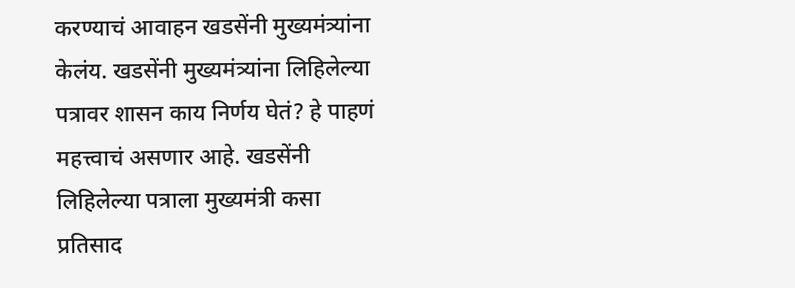करण्याचं आवाहन खडसेंनी मुख्यमंत्र्यांना केलंय. खडसेंनी मुख्यमंत्र्यांना लिहिलेल्या पत्रावर शासन काय निर्णय घेतं? हे पाहणं महत्त्वाचं असणार आहे. खडसेंनी लिहिलेल्या पत्राला मुख्यमंत्री कसा प्रतिसाद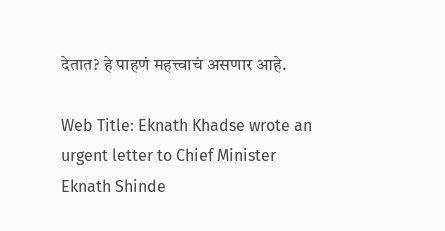देतात? हे पाहणं महत्त्वाचं असणार आहे.

Web Title: Eknath Khadse wrote an urgent letter to Chief Minister Eknath Shinde